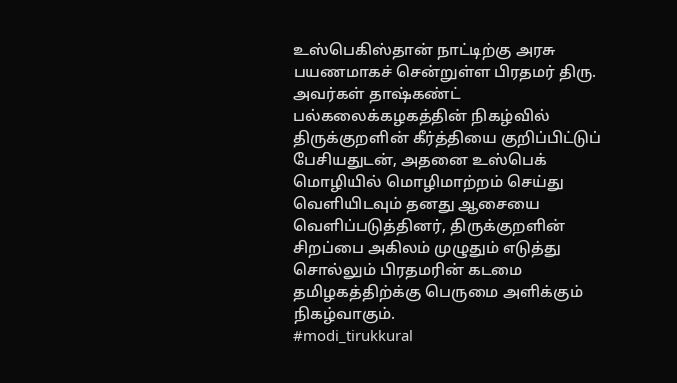உஸ்பெகிஸ்தான் நாட்டிற்கு அரசு பயணமாகச் சென்றுள்ள பிரதமர் திரு.
அவர்கள் தாஷ்கண்ட் பல்கலைக்கழகத்தின் நிகழ்வில் திருக்குறளின் கீர்த்தியை குறிப்பிட்டுப் பேசியதுடன், அதனை உஸ்பெக் மொழியில் மொழிமாற்றம் செய்து வெளியிடவும் தனது ஆசையை வெளிப்படுத்தினர், திருக்குறளின் சிறப்பை அகிலம் முழுதும் எடுத்து சொல்லும் பிரதமரின் கடமை தமிழகத்திற்க்கு பெருமை அளிக்கும் நிகழ்வாகும்.
#modi_tirukkural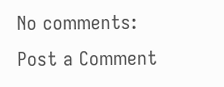No comments:
Post a Comment